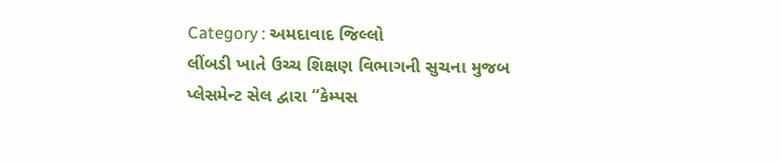Category : અમદાવાદ જિલ્લો
લીંબડી ખાતે ઉચ્ચ શિક્ષણ વિભાગની સુચના મુજબ પ્લેસમેન્ટ સેલ દ્વારા “કેમ્પસ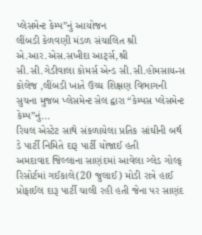પ્લેસમેન્ટ કેમ્પ”નું આયોજન
લીંબડી કેળવણી મંડળ સંચાલિત શ્રી એ.આર.એસ.સખીદા આર્ટ્સ,શ્રી સી.સી.ગેડીવાલા કોમર્સ એન્ડ સી.સી.હોમસાયન્સ કોલેજ ,લીંબડી ખાતે ઉચ્ચ શિક્ષણ વિભાગની સુચના મુજબ પ્લેસમેન્ટ સેલ દ્વારા “કેમ્પસ પ્લેસમેન્ટ કેમ્પ”નું...
રિયલ એસ્ટેટ સાથે સંકળાયેલા પ્રતિક સાંઘીની બર્થ ડે પાર્ટી નિમિતે દારૂ પાર્ટી યોજાઈ હતી
અમદાવાદ જિલ્લાના સાણંદમાં આવેલા ગ્લેડ ગોલ્ફ રિસોર્ટમાં ગઈકાલે(20 જુલાઈ) મોડી રાત્રે હાઈ પ્રોફાઈલ દારૂ પાર્ટી ચાલી રહી હતી જેના પર સાણંદ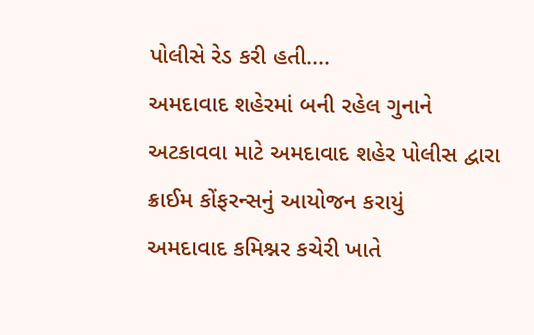પોલીસે રેડ કરી હતી....
અમદાવાદ શહેરમાં બની રહેલ ગુનાને અટકાવવા માટે અમદાવાદ શહેર પોલીસ દ્વારા ક્રાઈમ કોંફરન્સનું આયોજન કરાયું
અમદાવાદ કમિશ્નર કચેરી ખાતે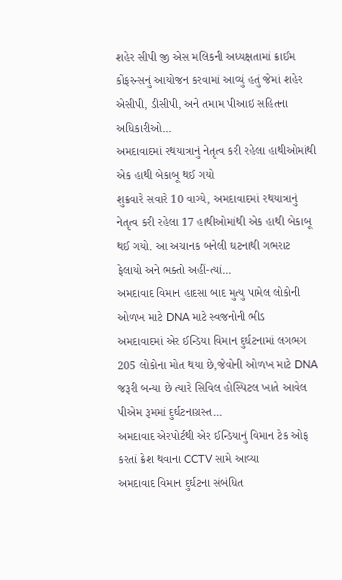શહેર સીપી જી એસ મલિકની અધ્યક્ષતામાં ક્રાઈમ કોંફરન્સનું આયોજન કરવામાં આવ્યું હતું જેમાં શહેર એસીપી, ડીસીપી, અને તમામ પીઆઇ સહિતના અધિકારીઓ...
અમદાવાદમાં રથયાત્રાનું નેતૃત્વ કરી રહેલા હાથીઓમાંથી એક હાથી બેકાબૂ થઈ ગયો
શુક્રવારે સવારે 10 વાગ્યે, અમદાવાદમાં રથયાત્રાનું નેતૃત્વ કરી રહેલા 17 હાથીઓમાંથી એક હાથી બેકાબૂ થઈ ગયો. આ અચાનક બનેલી ઘટનાથી ગભરાટ ફેલાયો અને ભક્તો અહીં-ત્યાં...
અમદાવાદ વિમાન હાદસા બાદ મુત્યુ પામેલ લોકોની ઓળખ માટે DNA માટે સ્વજનોની ભીડ
અમદાવાદમાં એર ઈન્ડિયા વિમાન દુર્ઘટનામાં લગભગ 205 લોકોના મોત થયા છે,જેવોની ઓળખ માટે DNA જરૂરી બન્યા છે ત્યારે સિવિલ હોસ્પિટલ ખાતે આવેલ પીએમ રૂમમાં દુર્ઘટનાગ્રસ્ત...
અમદાવાદ એરપોર્ટથી એર ઈન્ડિયાનું વિમાન ટેક ઓફ કરતાં ક્રેશ થવાના CCTV સામે આવ્યા
અમદાવાદ વિમાન દુર્ઘટના સંબંધિત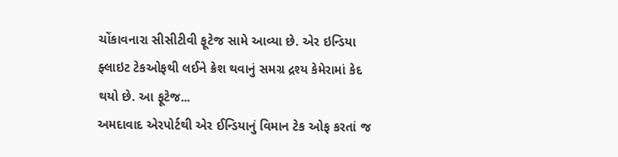ચોંકાવનારા સીસીટીવી ફૂટેજ સામે આવ્યા છે. એર ઇન્ડિયા ફ્લાઇટ ટેકઓફથી લઈને ક્રેશ થવાનું સમગ્ર દ્રશ્ય કેમેરામાં કેદ થયો છે. આ ફૂટેજ...
અમદાવાદ એરપોર્ટથી એર ઈન્ડિયાનું વિમાન ટેક ઓફ કરતાં જ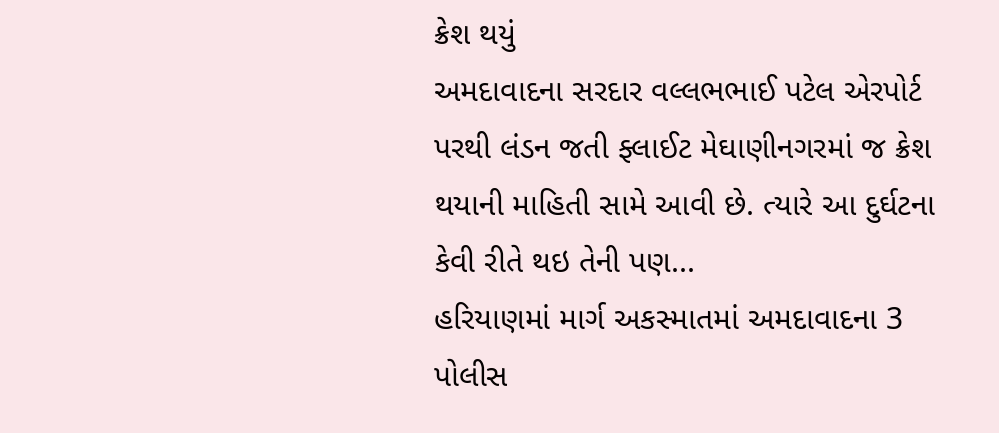ક્રેશ થયું
અમદાવાદના સરદાર વલ્લભભાઈ પટેલ એરપોર્ટ પરથી લંડન જતી ફ્લાઈટ મેઘાણીનગરમાં જ ક્રેશ થયાની માહિતી સામે આવી છે. ત્યારે આ દુર્ઘટના કેવી રીતે થઇ તેની પણ...
હરિયાણમાં માર્ગ અકસ્માતમાં અમદાવાદના 3 પોલીસ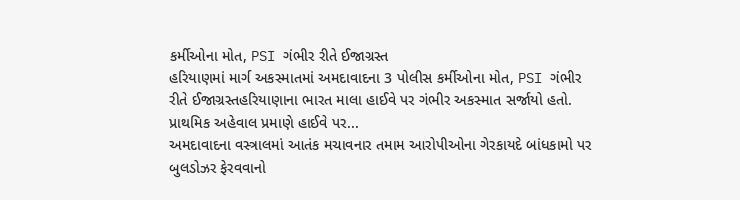કર્મીઓના મોત, PSI ગંભીર રીતે ઈજાગ્રસ્ત
હરિયાણમાં માર્ગ અકસ્માતમાં અમદાવાદના 3 પોલીસ કર્મીઓના મોત, PSI ગંભીર રીતે ઈજાગ્રસ્તહરિયાણાના ભારત માલા હાઈવે પર ગંભીર અકસ્માત સર્જાયો હતો. પ્રાથમિક અહેવાલ પ્રમાણે હાઈવે પર...
અમદાવાદના વસ્ત્રાલમાં આતંક મચાવનાર તમામ આરોપીઓના ગેરકાયદે બાંધકામો પર બુલડોઝર ફેરવવાનો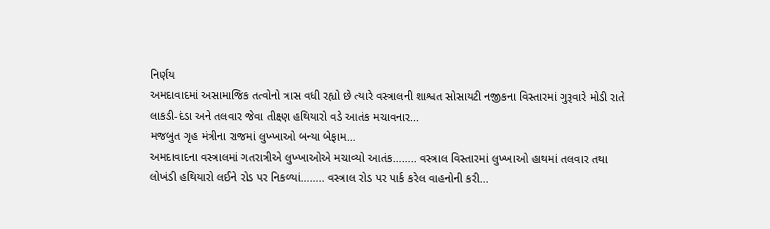નિર્ણય
અમદાવાદમાં અસામાજિક તત્વોનો ત્રાસ વધી રહ્યો છે ત્યારે વસ્ત્રાલની શાશ્વત સોસાયટી નજીકના વિસ્તારમાં ગુરૂવારે મોડી રાતે લાકડી-દંડા અને તલવાર જેવા તીક્ષ્ણ હથિયારો વડે આતંક મચાવનાર...
મજબુત ગૃહ મંત્રીના રાજમાં લુખ્ખાઓ બન્યા બેફામ…
અમદાવાદના વસ્ત્રાલમાં ગતરાત્રીએ લુખ્ખાઓએ મચાવ્યો આતંક…….. વસ્ત્રાલ વિસ્તારમાં લુખ્ખાઓ હાથમાં તલવાર તથા લોખંડી હથિયારો લઈને રોડ પર નિકળ્યાં…….. વસ્ત્રાલ રોડ પર પાર્ક કરેલ વાહનોની કરી...